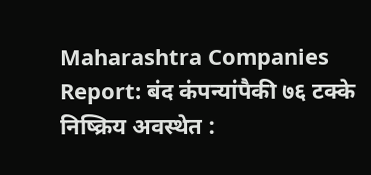Maharashtra Companies Report: बंद कंपन्यांपैकी ७६ टक्के निष्क्रिय अवस्थेत :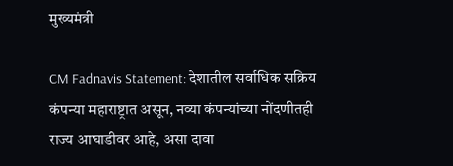मुख्यमंत्री

CM Fadnavis Statement: देशातील सर्वाधिक सक्रिय कंपन्या महाराष्ट्रात असून, नव्या कंपन्यांच्या नोंदणीतही राज्य आघाडीवर आहे, असा दावा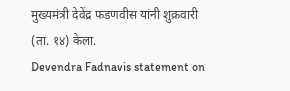मुख्यमंत्री देवेंद्र फडणवीस यांनी शुक्रवारी (ता. १४) केला.
Devendra Fadnavis statement on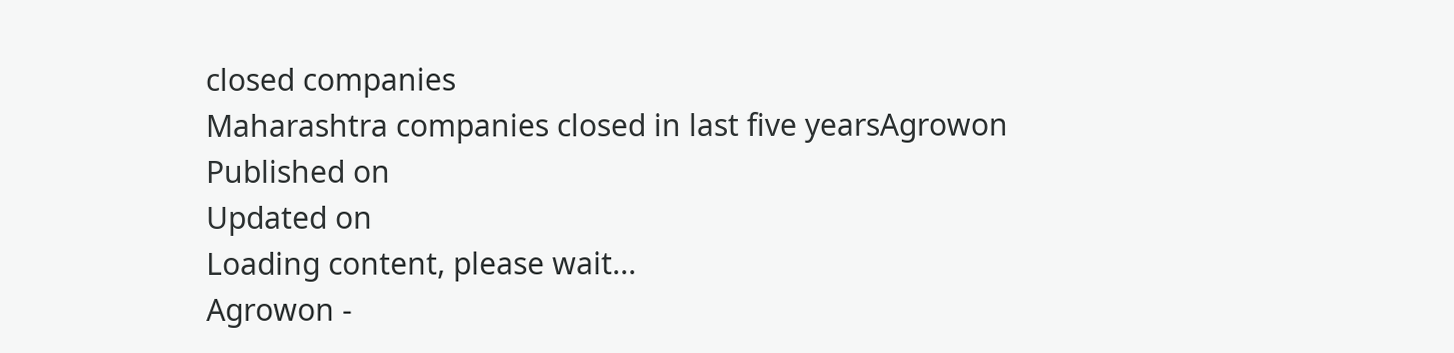closed companies
Maharashtra companies closed in last five yearsAgrowon
Published on
Updated on
Loading content, please wait...
Agrowon -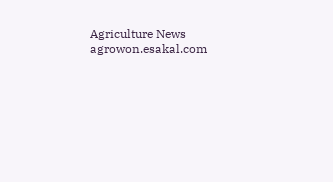Agriculture News
agrowon.esakal.com